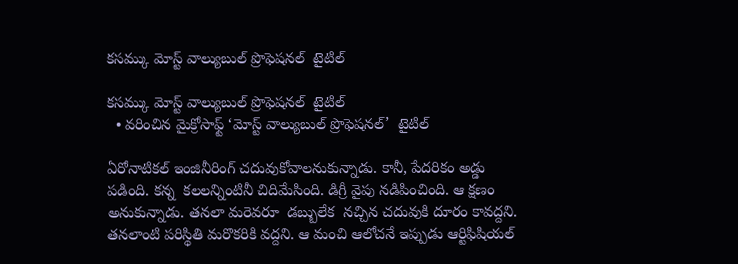కసమ్కు మోస్ట్ వాల్యుబుల్ ప్రొఫెషనల్  టైటిల్

కసమ్కు మోస్ట్ వాల్యుబుల్ ప్రొఫెషనల్  టైటిల్
  • వరించిన మైక్రోసాఫ్ట్ ‘మోస్ట్ వాల్యుబుల్ ప్రొఫెషనల్’  టైటిల్

ఏరోనాటికల్ ఇంజినీరింగ్ చదువుకోవాలనుకున్నాడు. కానీ, పేదరికం అడ్డు పడింది. కన్న  కలలన్నింటినీ చిదిమేసింది. డిగ్రీ వైపు నడిపించింది. ఆ క్షణం అనుకున్నాడు. తనలా మరెవరూ  డబ్బులేక  నచ్చిన చదువుకి దూరం కావద్దని. తనలాంటి పరిస్థితి మరొకరికి వద్దని. ఆ మంచి ఆలోచనే ఇప్పుడు ఆర్టిఫిషియల్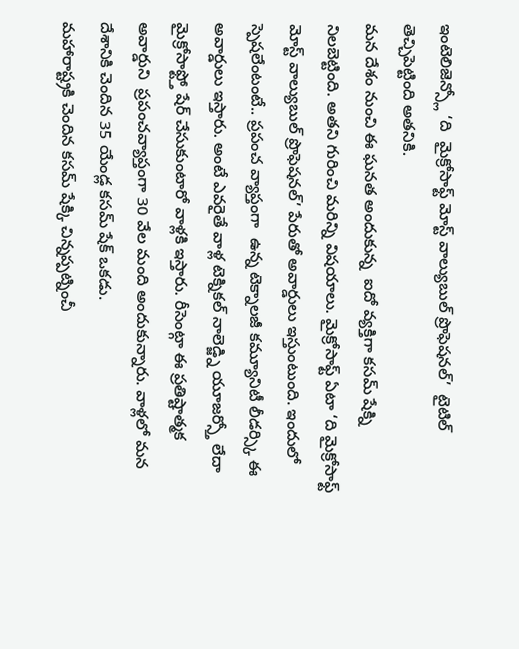ఇంటెలిజెన్స్లో ‘ది  మైక్రోసాఫ్ట్ మోస్ట్ వాల్యుబుల్ ప్రొఫెషనల్’  టైటిల్ తెచ్చిపెట్టింది అతనికి.
మన దేశం నుంచి ఈ ఘనత అందుకున్న  ఐదో వ్యక్తిగా కసమ్ షేక్ని నిలబెట్టింది. అతని గురించి మరిన్ని విషయాలు. మైక్రోసాఫ్ట్ ఏటా ‘ది మైక్రోసాఫ్ట్ మోస్ట్ వాల్యుబుల్ ప్రొఫెషనల్’ పేరుతో అవార్డులు ఇస్తుంటుంది. ఇందులో స్పెషలేంటంటే.. ప్రపంచ వ్యాప్తంగా  ఉన్న టెక్నాలజీ కమ్యూనిటీ లీడర్స్కి ఈ అవార్డులు ఇస్తారు. అంటే ఎవరైతే వాళ్ల టెక్నికల్ నాలెడ్జ్ని యూజర్స్తో లేదా మైక్రోసాఫ్ట్తో షేర్ చేసుకుంటారో వాళ్లకి ఇస్తారు. రీసెంట్గా ఈ ప్రతిష్టాత్మక అవార్డుని  ప్రపంచవ్యాప్తంగా 30 వేల మంది అందుకున్నారు. వాళ్లలో మన దేశానికి చెందిన 35 యేండ్ల కసమ్ షేక్ ఒకడు.
మహారాష్ట్రకి చెందిన కసమ్ షేక్కి చిన్నప్పట్నించీ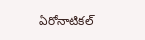ఏరోనాటికల్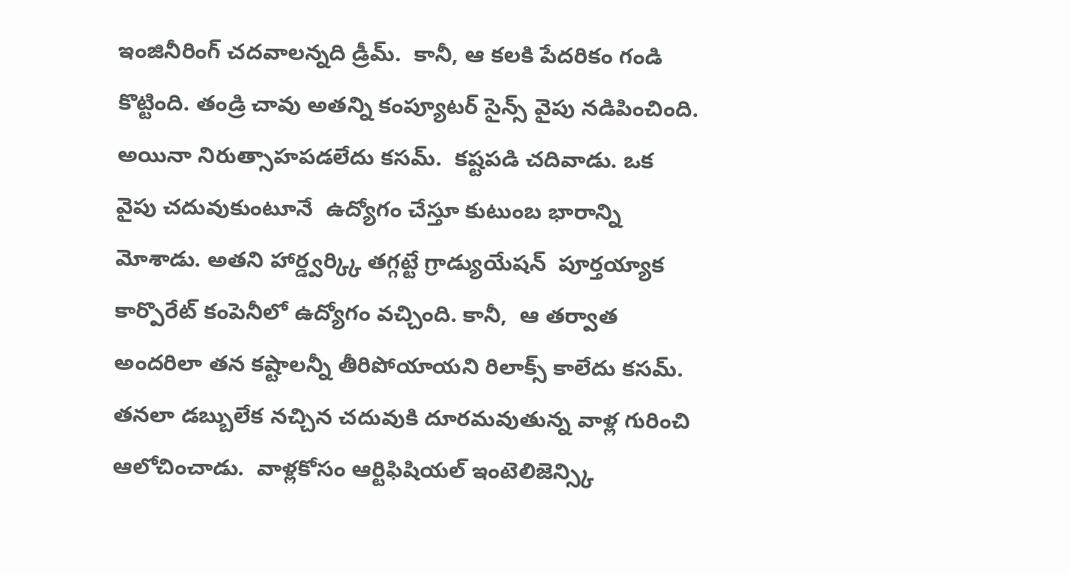ఇంజినీరింగ్ చదవాలన్నది డ్రీమ్.  కానీ, ఆ కలకి పేదరికం గండి కొట్టింది. తండ్రి చావు అతన్ని కంప్యూటర్ సైన్స్ వైపు నడిపించింది. అయినా నిరుత్సాహపడలేదు కసమ్.  కష్టపడి చదివాడు. ఒక వైపు చదువుకుంటూనే  ఉద్యోగం చేస్తూ కుటుంబ భారాన్ని మోశాడు. అతని హార్డ్వర్క్కి తగ్గట్టే గ్రాడ్యుయేషన్  పూర్తయ్యాక కార్పొరేట్ కంపెనీలో ఉద్యోగం వచ్చింది. కానీ,  ఆ తర్వాత అందరిలా తన కష్టాలన్నీ తీరిపోయాయని రిలాక్స్ కాలేదు కసమ్. తనలా డబ్బులేక నచ్చిన చదువుకి దూరమవుతున్న వాళ్ల గురించి ఆలోచించాడు.  వాళ్లకోసం ఆర్టిఫిషియల్ ఇంటెలిజెన్స్కి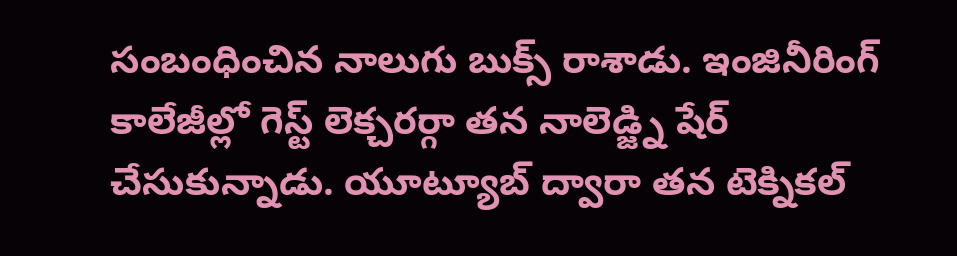సంబంధించిన నాలుగు బుక్స్ రాశాడు. ఇంజినీరింగ్ కాలేజీల్లో గెస్ట్ లెక్చరర్గా తన నాలెడ్జ్ని షేర్ చేసుకున్నాడు. యూట్యూబ్ ద్వారా తన టెక్నికల్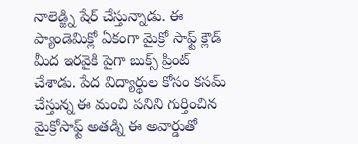నాలెడ్జ్ని షేర్ చేస్తున్నాడు. ఈ ప్యాండెమిక్లో ఏకంగా మైక్రో సాఫ్ట్ క్లౌడ్ మీద ఇరవైకి పైగా బుక్స్ ప్రింట్ చేశాడు. పేద విద్యార్థుల కోసం కసమ్ చేస్తున్న ఈ మంచి పనిని గుర్తించిన మైక్రోసాఫ్ట్ అతడ్ని ఈ అవార్డుతో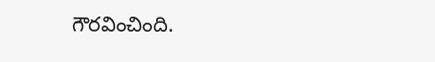గౌరవించింది.